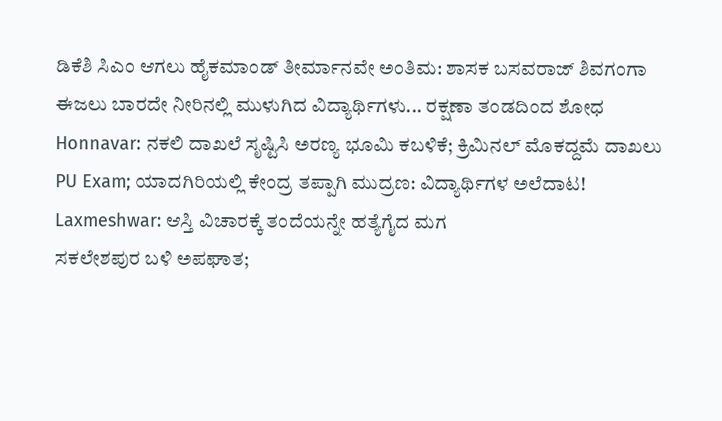ಡಿಕೆಶಿ ಸಿಎಂ ಆಗಲು ಹೈಕಮಾಂಡ್ ತೀರ್ಮಾನವೇ ಅಂತಿಮ: ಶಾಸಕ ಬಸವರಾಜ್ ಶಿವಗಂಗಾ
ಈಜಲು ಬಾರದೇ ನೀರಿನಲ್ಲಿ ಮುಳುಗಿದ ವಿದ್ಯಾರ್ಥಿಗಳು... ರಕ್ಷಣಾ ತಂಡದಿಂದ ಶೋಧ
Honnavar: ನಕಲಿ ದಾಖಲೆ ಸೃಷ್ಟಿಸಿ ಅರಣ್ಯ ಭೂಮಿ ಕಬಳಿಕೆ; ಕ್ರಿಮಿನಲ್ ಮೊಕದ್ದಮೆ ದಾಖಲು
PU Exam; ಯಾದಗಿರಿಯಲ್ಲಿ ಕೇಂದ್ರ ತಪ್ಪಾಗಿ ಮುದ್ರಣ: ವಿದ್ಯಾರ್ಥಿಗಳ ಅಲೆದಾಟ!
Laxmeshwar: ಆಸ್ತಿ ವಿಚಾರಕ್ಕೆ ತಂದೆಯನ್ನೇ ಹತ್ಯೆಗೈದ ಮಗ
ಸಕಲೇಶಪುರ ಬಳಿ ಅಪಘಾತ;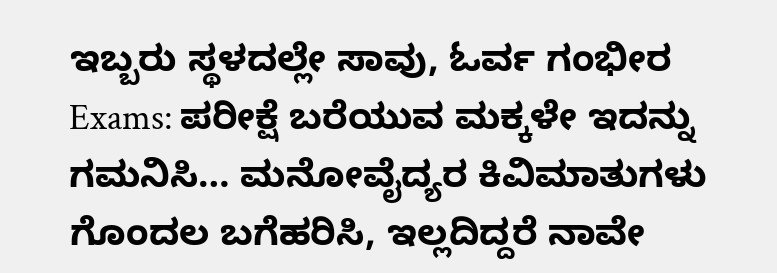ಇಬ್ಬರು ಸ್ಥಳದಲ್ಲೇ ಸಾವು, ಓರ್ವ ಗಂಭೀರ
Exams: ಪರೀಕ್ಷೆ ಬರೆಯುವ ಮಕ್ಕಳೇ ಇದನ್ನು ಗಮನಿಸಿ… ಮನೋವೈದ್ಯರ ಕಿವಿಮಾತುಗಳು
ಗೊಂದಲ ಬಗೆಹರಿಸಿ, ಇಲ್ಲದಿದ್ದರೆ ನಾವೇ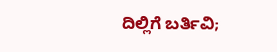ದಿಲ್ಲಿಗೆ ಬರ್ತಿವಿ;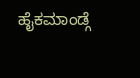ಹೈಕಮಾಂಡ್ಗೆ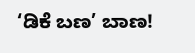‘ಡಿಕೆ ಬಣ’ ಬಾಣ!